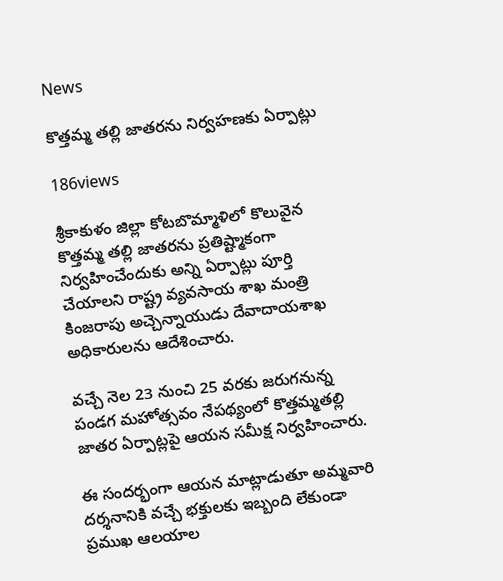News

కొత్తమ్మ తల్లి జాతరను నిర్వ‌హణకు ఏర్పాట్లు

186views

శ్రీకాకుళం జిల్లా కోటబొమ్మాళిలో కొలువైన కొత్తమ్మ తల్లి జాతరను ప్ర‌తిష్ట్మాకంగా నిర్వ‌హించేందుకు అన్ని ఏర్పాట్లు పూర్తి చేయాల‌ని రాష్ట్ర వ్య‌వ‌సాయ శాఖ మంత్రి కింజ‌రాపు అచ్చెన్నాయుడు దేవాదాయశాఖ అధికారుల‌ను ఆదేశించారు.

వ‌చ్చే నెల 23 నుంచి 25 వ‌ర‌కు జ‌రుగనున్న పండ‌గ మహోత్సవం నేప‌థ్యంలో కొత్త‌మ్మ‌త‌ల్లి జాత‌ర ఏర్పాట్ల‌పై ఆయన స‌మీక్ష నిర్వహించారు.

ఈ సంద‌ర్భంగా ఆయన మాట్లాడుతూ అమ్మవారి దర్శనానికి వచ్చే భక్తులకు ఇబ్బంది లేకుండా ప్రముఖ ఆలయాల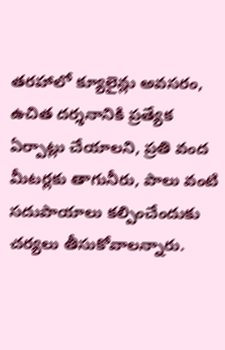తరహాలో క్యూలైన్లు అవసరం, ఉచిత దర్శనానికి ప్రత్యేక ఏర్పాట్లు చేయాలని, ప్రతి వంద మీటర్లకు తాగునీరు, పాలు వంటి సదుపాయాలు కల్పించేందుకు చర్యలు తీసుకోవాలన్నారు.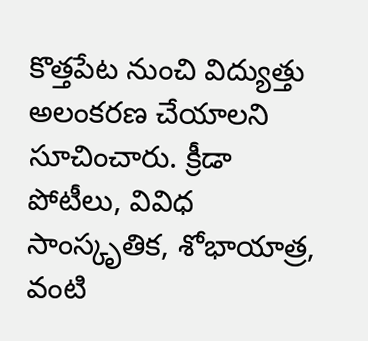కొత్తపేట నుంచి విద్యుత్తు అలంకరణ చేయాలని సూచించారు. క్రీడా పోటీలు, వివిధ సాంస్కృతిక, శోభాయాత్ర‌, వంటి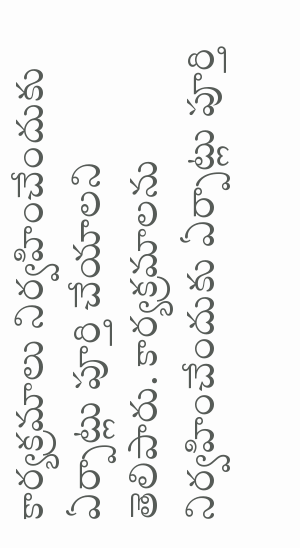కార్య‌క్ర‌మాలు నిర్వ‌హించేందుకు ఏర్పాట్లు పూర్తి చేయాల‌ని తెలిపారు. కార్య‌క్ర‌మాలను నిర్వ‌హించేందుకు ఏర్పాట్లు పూర్తి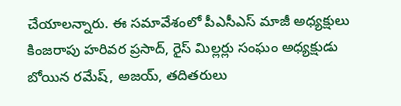చేయాలన్నారు. ఈ సమావేశంలో పీఎసీఎస్ మాజీ అధ్య‌క్షులు కింజరాపు హరివర ప్రసాద్, రైస్ మిల్లర్లు సంఘం అధ్యక్షుడు బోయిన రమేష్, అజయ్, తదితరులు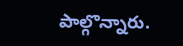పాల్గొన్నారు.